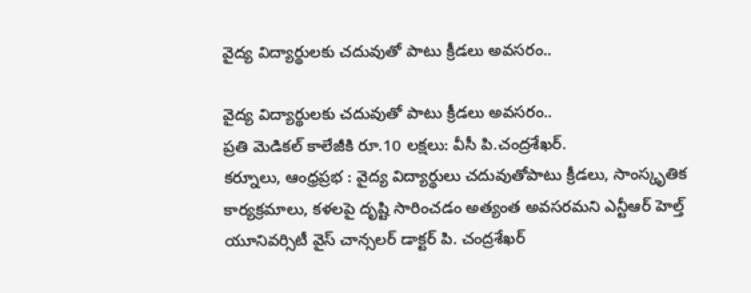వైద్య విద్యార్థులకు చదువుతో పాటు క్రీడలు అవసరం..

వైద్య విద్యార్థులకు చదువుతో పాటు క్రీడలు అవసరం..
ప్రతి మెడికల్ కాలేజీకి రూ.10 లక్షలు: వీసీ పి.చంద్రశేఖర్.
కర్నూలు, ఆంధ్రప్రభ : వైద్య విద్యార్థులు చదువుతోపాటు క్రీడలు, సాంస్కృతిక కార్యక్రమాలు, కళలపై దృష్టి సారించడం అత్యంత అవసరమని ఎన్టీఆర్ హెల్త్ యూనివర్సిటీ వైస్ చాన్సలర్ డాక్టర్ పి. చంద్రశేఖర్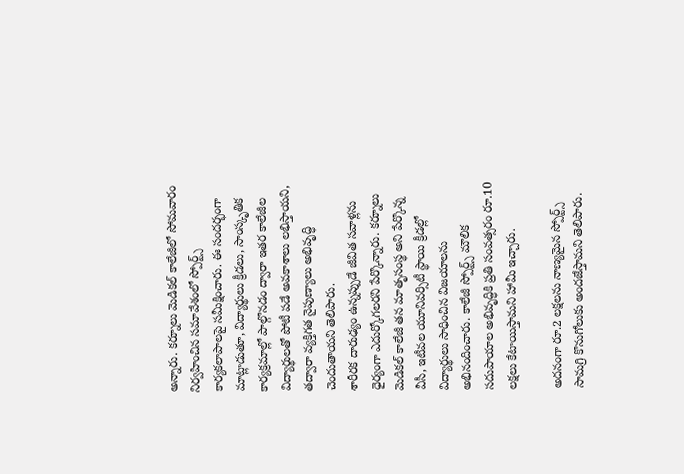అన్నారు. కర్నూలు మెడికల్ కాలేజీలో సోమవారం నిర్వహించిన సమావేశంలో స్పోర్ట్స్ కార్యకలాపాలపై సమీక్షించారు. ఈ సందర్భంగా మాట్లాడుతూ, విద్యార్థులు క్రీడలు, సాంస్కృతిక కార్యక్రమాల్లో పాల్గొనడం ద్వారా ఇతర కాలేజీల విద్యార్థులతో పోటీ పడే అవకాశాలు లభిస్తాయని, తద్వారా వ్యక్తిగత నైపుణ్యాలు అభివృద్ధి చెందుతాయని తెలిపారు.
శారీరక దారుఢ్యం ఉన్నప్పుడే జీవిత సవాళ్లను ధైర్యంగా ఎదుర్కోగలరని పేర్కొన్నారు. కర్నూలు మెడికల్ కాలేజీ తన మాతృసంస్థ అని పేర్కొన్న వీసీ, ఇటీవల యూనివర్సిటీ స్థాయి క్రీడల్లో విద్యార్థులు సాధించిన విజయాలను అభినందించారు. కాలేజీ స్పోర్ట్స్ మౌలిక సదుపాయాల అభివృద్ధికి ప్రతి సంవత్సరం రూ.10 లక్షలు కేటాయిస్తామని హామీ ఇచ్చారు.

అదనంగా రూ.2 లక్షలను నాణ్యమైన స్పోర్ట్స్ సామగ్రి కొనుగోలుకు అందజేస్తామని తెలిపారు.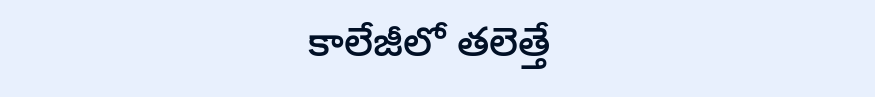కాలేజీలో తలెత్తే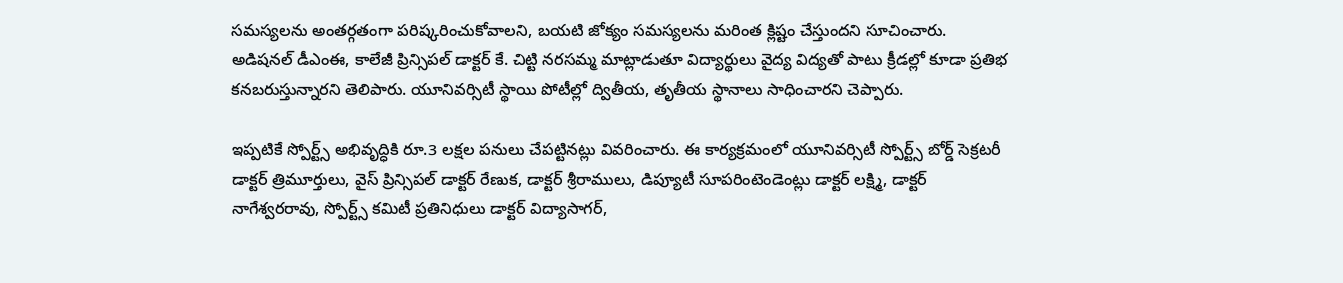సమస్యలను అంతర్గతంగా పరిష్కరించుకోవాలని, బయటి జోక్యం సమస్యలను మరింత క్లిష్టం చేస్తుందని సూచించారు. అడిషనల్ డీఎంఈ, కాలేజీ ప్రిన్సిపల్ డాక్టర్ కే. చిట్టి నరసమ్మ మాట్లాడుతూ విద్యార్థులు వైద్య విద్యతో పాటు క్రీడల్లో కూడా ప్రతిభ కనబరుస్తున్నారని తెలిపారు. యూనివర్సిటీ స్థాయి పోటీల్లో ద్వితీయ, తృతీయ స్థానాలు సాధించారని చెప్పారు.

ఇప్పటికే స్పోర్ట్స్ అభివృద్ధికి రూ.3 లక్షల పనులు చేపట్టినట్లు వివరించారు. ఈ కార్యక్రమంలో యూనివర్సిటీ స్పోర్ట్స్ బోర్డ్ సెక్రటరీ డాక్టర్ త్రిమూర్తులు, వైస్ ప్రిన్సిపల్ డాక్టర్ రేణుక, డాక్టర్ శ్రీరాములు, డిప్యూటీ సూపరింటెండెంట్లు డాక్టర్ లక్ష్మి, డాక్టర్ నాగేశ్వరరావు, స్పోర్ట్స్ కమిటీ ప్రతినిధులు డాక్టర్ విద్యాసాగర్,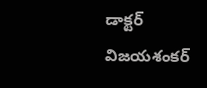డాక్టర్ విజయశంకర్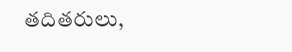తదితరులు,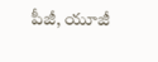పీజీ, యూజీ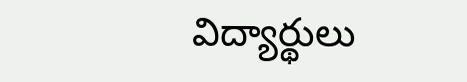విద్యార్థులు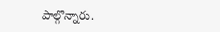పాల్గొన్నారు.